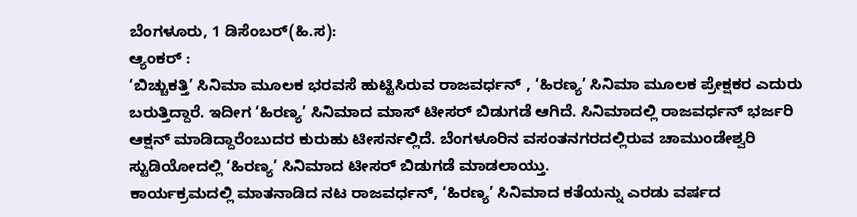ಬೆಂಗಳೂರು, 1 ಡಿಸೆಂಬರ್(ಹಿ.ಸ):
ಆ್ಯಂಕರ್ :
‘ಬಿಚ್ಚುಕತ್ತಿ’ ಸಿನಿಮಾ ಮೂಲಕ ಭರವಸೆ ಹುಟ್ಟಿಸಿರುವ ರಾಜವರ್ಧನ್ , ‘ಹಿರಣ್ಯ’ ಸಿನಿಮಾ ಮೂಲಕ ಪ್ರೇಕ್ಷಕರ ಎದುರು ಬರುತ್ತಿದ್ದಾರೆ. ಇದೀಗ ‘ಹಿರಣ್ಯ’ ಸಿನಿಮಾದ ಮಾಸ್ ಟೀಸರ್ ಬಿಡುಗಡೆ ಆಗಿದೆ. ಸಿನಿಮಾದಲ್ಲಿ ರಾಜವರ್ಧನ್ ಭರ್ಜರಿ ಆಕ್ಷನ್ ಮಾಡಿದ್ದಾರೆಂಬುದರ ಕುರುಹು ಟೀಸರ್ನಲ್ಲಿದೆ. ಬೆಂಗಳೂರಿನ ವಸಂತನಗರದಲ್ಲಿರುವ ಚಾಮುಂಡೇಶ್ವರಿ ಸ್ಟುಡಿಯೋದಲ್ಲಿ ‘ಹಿರಣ್ಯ’ ಸಿನಿಮಾದ ಟೀಸರ್ ಬಿಡುಗಡೆ ಮಾಡಲಾಯ್ತು.
ಕಾರ್ಯಕ್ರಮದಲ್ಲಿ ಮಾತನಾಡಿದ ನಟ ರಾಜವರ್ಧನ್, ‘ಹಿರಣ್ಯ’ ಸಿನಿಮಾದ ಕತೆಯನ್ನು ಎರಡು ವರ್ಷದ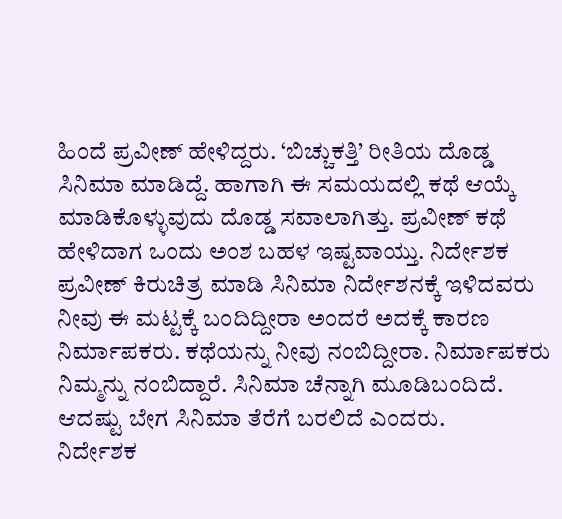ಹಿಂದೆ ಪ್ರವೀಣ್ ಹೇಳಿದ್ದರು. ‘ಬಿಚ್ಚುಕತ್ತಿ’ ರೀತಿಯ ದೊಡ್ಡ ಸಿನಿಮಾ ಮಾಡಿದ್ದೆ. ಹಾಗಾಗಿ ಈ ಸಮಯದಲ್ಲಿ ಕಥೆ ಆಯ್ಕೆ ಮಾಡಿಕೊಳ್ಳುವುದು ದೊಡ್ಡ ಸವಾಲಾಗಿತ್ತು. ಪ್ರವೀಣ್ ಕಥೆ ಹೇಳಿದಾಗ ಒಂದು ಅಂಶ ಬಹಳ ಇಷ್ಟವಾಯ್ತು. ನಿರ್ದೇಶಕ ಪ್ರವೀಣ್ ಕಿರುಚಿತ್ರ ಮಾಡಿ ಸಿನಿಮಾ ನಿರ್ದೇಶನಕ್ಕೆ ಇಳಿದವರು ನೀವು ಈ ಮಟ್ಟಕ್ಕೆ ಬಂದಿದ್ದೀರಾ ಅಂದರೆ ಅದಕ್ಕೆ ಕಾರಣ ನಿರ್ಮಾಪಕರು. ಕಥೆಯನ್ನು ನೀವು ನಂಬಿದ್ದೀರಾ. ನಿರ್ಮಾಪಕರು ನಿಮ್ಮನ್ನು ನಂಬಿದ್ದಾರೆ. ಸಿನಿಮಾ ಚೆನ್ನಾಗಿ ಮೂಡಿಬಂದಿದೆ. ಆದಷ್ಟು ಬೇಗ ಸಿನಿಮಾ ತೆರೆಗೆ ಬರಲಿದೆ ಎಂದರು.
ನಿರ್ದೇಶಕ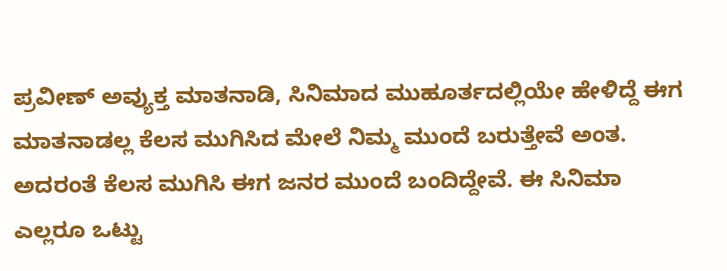ಪ್ರವೀಣ್ ಅವ್ಯುಕ್ತ ಮಾತನಾಡಿ, ಸಿನಿಮಾದ ಮುಹೂರ್ತದಲ್ಲಿಯೇ ಹೇಳಿದ್ದೆ ಈಗ ಮಾತನಾಡಲ್ಲ ಕೆಲಸ ಮುಗಿಸಿದ ಮೇಲೆ ನಿಮ್ಮ ಮುಂದೆ ಬರುತ್ತೇವೆ ಅಂತ. ಅದರಂತೆ ಕೆಲಸ ಮುಗಿಸಿ ಈಗ ಜನರ ಮುಂದೆ ಬಂದಿದ್ದೇವೆ. ಈ ಸಿನಿಮಾ ಎಲ್ಲರೂ ಒಟ್ಟು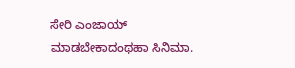ಸೇರಿ ಎಂಜಾಯ್ ಮಾಡಬೇಕಾದಂಥಹಾ ಸಿನಿಮಾ.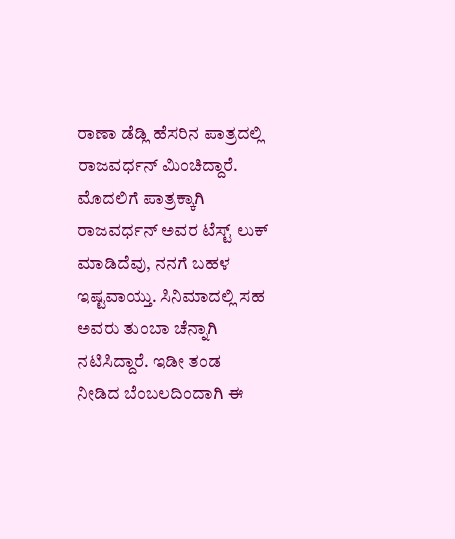ರಾಣಾ ಡೆಡ್ಲಿ ಹೆಸರಿನ ಪಾತ್ರದಲ್ಲಿ ರಾಜವರ್ಧನ್ ಮಿಂಚಿದ್ದಾರೆ. ಮೊದಲಿಗೆ ಪಾತ್ರಕ್ಕಾಗಿ ರಾಜವರ್ಧನ್ ಅವರ ಟೆಸ್ಟ್ ಲುಕ್ ಮಾಡಿದೆವು, ನನಗೆ ಬಹಳ ಇಷ್ಟವಾಯ್ತು. ಸಿನಿಮಾದಲ್ಲಿ ಸಹ ಅವರು ತುಂಬಾ ಚೆನ್ನಾಗಿ ನಟಿಸಿದ್ದಾರೆ. ಇಡೀ ತಂಡ ನೀಡಿದ ಬೆಂಬಲದಿಂದಾಗಿ ಈ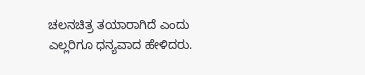ಚಲನಚಿತ್ರ ತಯಾರಾಗಿದೆ ಎಂದು ಎಲ್ಲರಿಗೂ ಧನ್ಯವಾದ ಹೇಳಿದರು.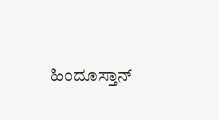ಹಿಂದೂಸ್ತಾನ್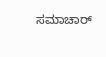ಸಮಾಚಾರ್